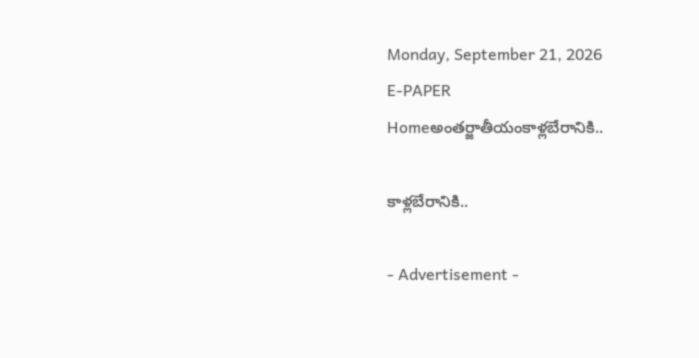Monday, September 21, 2026
E-PAPER
Homeఅంతర్జాతీయంకాళ్లబేరానికి..

కాళ్లబేరానికి..

- Advertisement -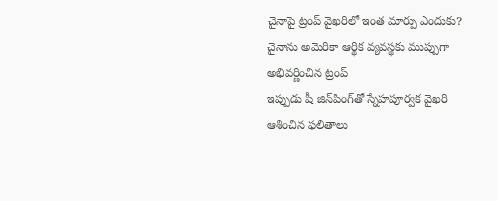చైనాపై ట్రంప్‌ వైఖరిలో ఇంత మార్పు ఎందుకు?
చైనాను అమెరికా ఆర్థిక వ్యవస్థకు ముప్పుగా అభివర్ణించిన ట్రంప్‌
ఇప్పుడు షీ జిన్‌పింగ్‌తో స్నేహపూర్వక వైఖరి
ఆశించిన ఫలితాలు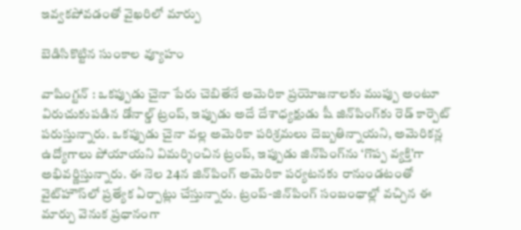ఇవ్వకపోవడంతో వైఖరిలో మార్పు

బెడిసికొట్టిన సుంకాల వ్యూహం

వాషింగ్టన్ : ఒకప్పుడు చైనా పేరు చెబితేనే అమెరికా ప్రయోజనాలకు ముప్పు అంటూ విరుచుకుపడిన డోనాల్డ్ ట్రంప్, ఇప్పుడు అదే దేశాధ్యక్షుడు షీ జిన్‌పింగ్‌కు రెడ్ కార్పెట్ పరుస్తున్నారు. ఒకప్పుడు చైనా వల్ల అమెరికా పరిశ్రమలు దెబ్బతిన్నాయని, అమెరికన్ల ఉద్యోగాలు పోయాయని విమర్శించిన ట్రంప్, ఇప్పుడు జిన్‌పింగ్‌ను ‘గొప్ప వ్యక్తి’గా అభివర్ణిస్తున్నారు. ఈ నెల 24న జిన్‌పింగ్‌ అమెరికా పర్యటనకు రానుండటంతో వైట్‌హౌస్‌లో ప్రత్యేక ఏర్పాట్లు చేస్తున్నారు. ట్రంప్‌-జిన్‌పింగ్‌ సంబంధాల్లో వచ్చిన ఈ మార్పు వెనుక ప్రధానంగా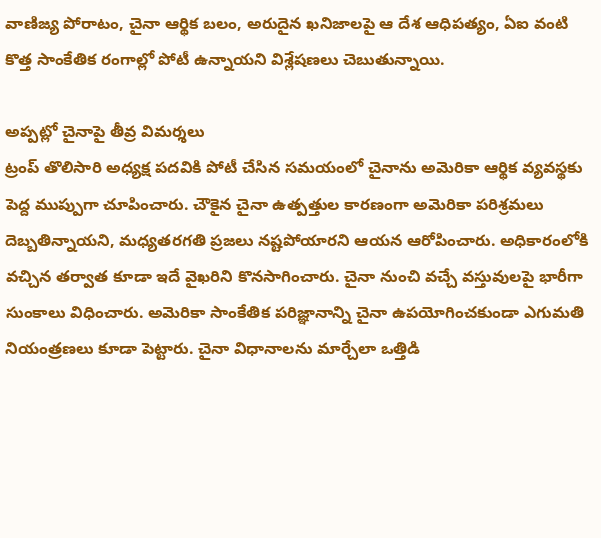వాణిజ్య పోరాటం, చైనా ఆర్థిక బలం, అరుదైన ఖనిజాలపై ఆ దేశ ఆధిపత్యం, ఏఐ వంటి కొత్త సాంకేతిక రంగాల్లో పోటీ ఉన్నాయని విశ్లేషణలు చెబుతున్నాయి.

అప్పట్లో చైనాపై తీవ్ర విమర్శలు
ట్రంప్‌ తొలిసారి అధ్యక్ష పదవికి పోటీ చేసిన సమయంలో చైనాను అమెరికా ఆర్థిక వ్యవస్థకు పెద్ద ముప్పుగా చూపించారు. చౌకైన చైనా ఉత్పత్తుల కారణంగా అమెరికా పరిశ్రమలు దెబ్బతిన్నాయని, మధ్యతరగతి ప్రజలు నష్టపోయారని ఆయన ఆరోపించారు. అధికారంలోకి వచ్చిన తర్వాత కూడా ఇదే వైఖరిని కొనసాగించారు. చైనా నుంచి వచ్చే వస్తువులపై భారీగా సుంకాలు విధించారు. అమెరికా సాంకేతిక పరిజ్ఞానాన్ని చైనా ఉపయోగించకుండా ఎగుమతి నియంత్రణలు కూడా పెట్టారు. చైనా విధానాలను మార్చేలా ఒత్తిడి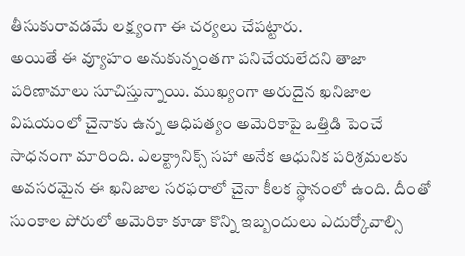తీసుకురావడమే లక్ష్యంగా ఈ చర్యలు చేపట్టారు.
అయితే ఈ వ్యూహం అనుకున్నంతగా పనిచేయలేదని తాజా పరిణామాలు సూచిస్తున్నాయి. ముఖ్యంగా అరుదైన ఖనిజాల విషయంలో చైనాకు ఉన్న ఆధిపత్యం అమెరికాపై ఒత్తిడి పెంచే సాధనంగా మారింది. ఎలక్ట్రానిక్స్ సహా అనేక ఆధునిక పరిశ్రమలకు అవసరమైన ఈ ఖనిజాల సరఫరాలో చైనా కీలక స్థానంలో ఉంది. దీంతో సుంకాల పోరులో అమెరికా కూడా కొన్ని ఇబ్బందులు ఎదుర్కోవాల్సి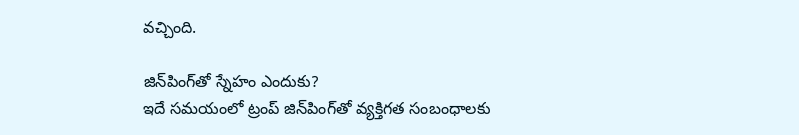వచ్చింది.

జిన్‌పింగ్‌తో స్నేహం ఎందుకు?
ఇదే సమయంలో ట్రంప్‌ జిన్‌పింగ్‌తో వ్యక్తిగత సంబంధాలకు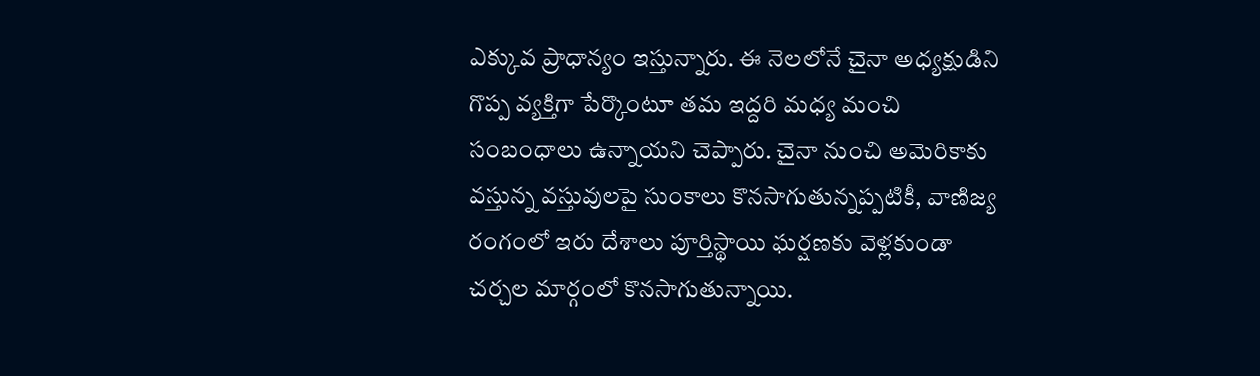ఎక్కువ ప్రాధాన్యం ఇస్తున్నారు. ఈ నెలలోనే చైనా అధ్యక్షుడిని గొప్ప వ్యక్తిగా పేర్కొంటూ తమ ఇద్దరి మధ్య మంచి సంబంధాలు ఉన్నాయని చెప్పారు. చైనా నుంచి అమెరికాకు వస్తున్న వస్తువులపై సుంకాలు కొనసాగుతున్నప్పటికీ, వాణిజ్య రంగంలో ఇరు దేశాలు పూర్తిస్థాయి ఘర్షణకు వెళ్లకుండా చర్చల మార్గంలో కొనసాగుతున్నాయి.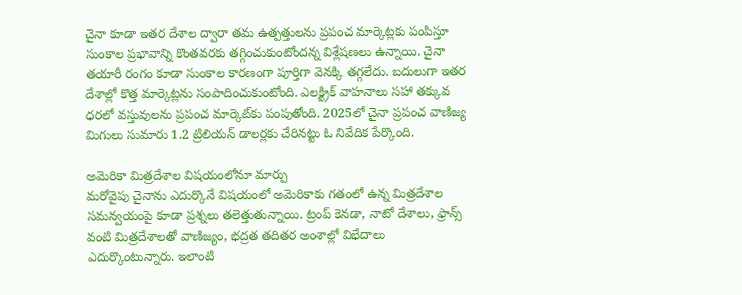చైనా కూడా ఇతర దేశాల ద్వారా తమ ఉత్పత్తులను ప్రపంచ మార్కెట్లకు పంపిస్తూ సుంకాల ప్రభావాన్ని కొంతవరకు తగ్గించుకుంటోందన్న విశ్లేషణలు ఉన్నాయి. చైనా తయారీ రంగం కూడా సుంకాల కారణంగా పూర్తిగా వెనక్కి తగ్గలేదు. బదులుగా ఇతర దేశాల్లో కొత్త మార్కెట్లను సంపాదించుకుంటోంది. ఎలక్ట్రిక్ వాహనాలు సహా తక్కువ ధరలో వస్తువులను ప్రపంచ మార్కెట్‌కు పంపుతోంది. 2025లో చైనా ప్రపంచ వాణిజ్య మిగులు సుమారు 1.2 ట్రిలియన్ డాలర్లకు చేరినట్టు ఓ నివేదిక పేర్కొంది.

అమెరికా మిత్రదేశాల విషయంలోనూ మార్పు
మరోవైపు చైనాను ఎదుర్కొనే విషయంలో అమెరికాకు గతంలో ఉన్న మిత్రదేశాల సమన్వయంపై కూడా ప్రశ్నలు తలెత్తుతున్నాయి. ట్రంప్‌ కెనడా, నాటో దేశాలు, ఫ్రాన్స్‌ వంటి మిత్రదేశాలతో వాణిజ్యం, భద్రత తదితర అంశాల్లో విభేదాలు ఎదుర్కొంటున్నారు. ఇలాంటి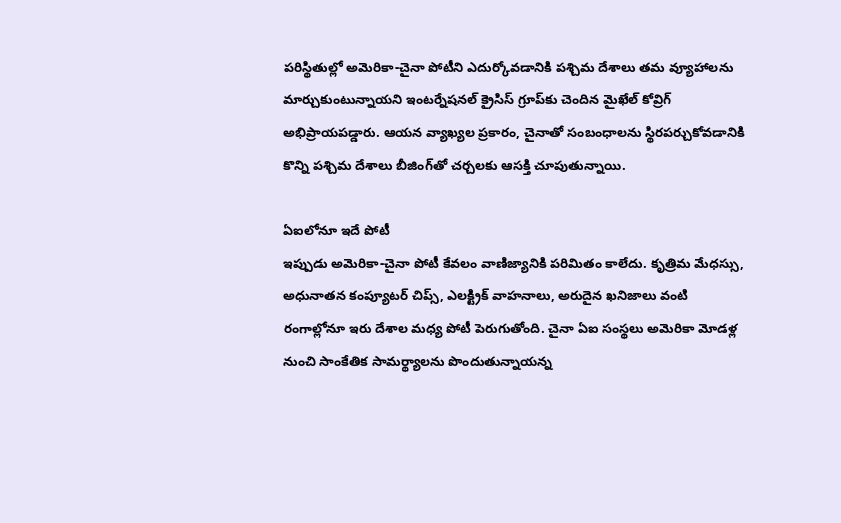పరిస్థితుల్లో అమెరికా-చైనా పోటీని ఎదుర్కోవడానికి పశ్చిమ దేశాలు తమ వ్యూహాలను మార్చుకుంటున్నాయని ఇంటర్నేషనల్ క్రైసిస్ గ్రూప్‌కు చెందిన మైఖేల్ కోవ్రిగ్ అభిప్రాయపడ్డారు. ఆయన వ్యాఖ్యల ప్రకారం, చైనాతో సంబంధాలను స్థిరపర్చుకోవడానికి కొన్ని పశ్చిమ దేశాలు బీజింగ్‌తో చర్చలకు ఆసక్తి చూపుతున్నాయి.

ఏఐలోనూ ఇదే పోటీ
ఇప్పుడు అమెరికా-చైనా పోటీ కేవలం వాణిజ్యానికి పరిమితం కాలేదు. కృత్రిమ మేధస్సు, అధునాతన కంప్యూటర్ చిప్స్, ఎలక్ట్రిక్ వాహనాలు, అరుదైన ఖనిజాలు వంటి రంగాల్లోనూ ఇరు దేశాల మధ్య పోటీ పెరుగుతోంది. చైనా ఏఐ సంస్థలు అమెరికా మోడళ్ల నుంచి సాంకేతిక సామర్థ్యాలను పొందుతున్నాయన్న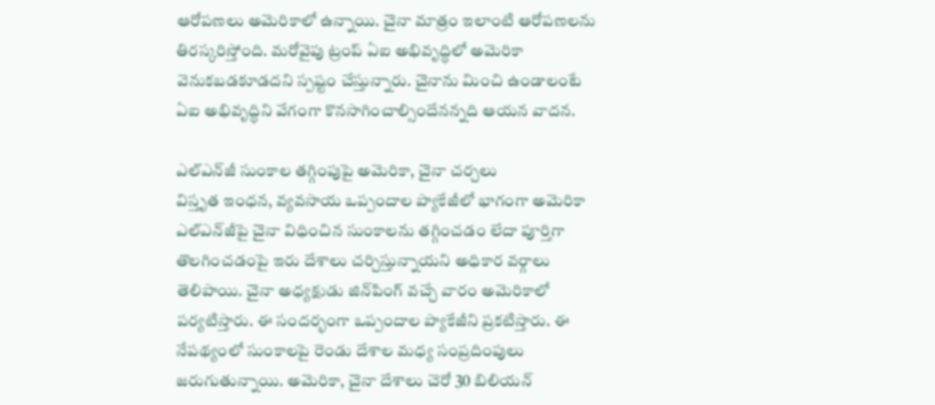ఆరోపణలు అమెరికాలో ఉన్నాయి. చైనా మాత్రం ఇలాంటి ఆరోపణలను తిరస్కరిస్తోంది. మరోవైపు ట్రంప్‌ ఏఐ అభివృద్ధిలో అమెరికా వెనుకబడకూడదని స్పష్టం చేస్తున్నారు. చైనాను మించి ఉండాలంటే ఏఐ అభివృద్ధిని వేగంగా కొనసాగించాల్సిందేనన్నది ఆయన వాదన.

ఎల్‌ఎన్‌జీ సుంకాల తగ్గింపుపై అమెరికా, చైనా చర్చలు
విస్తృత ఇంధన, వ్యవసాయ ఒప్పందాల ప్యాకేజీలో భాగంగా అమెరికా ఎల్‌ఎన్‌జీపై చైనా విధించిన సుంకాలను తగ్గించడం లేదా పూర్తిగా తొలగించడంపై ఇరు దేశాలు చర్చిస్తున్నాయని అధికార వర్గాలు తెలిపాయి. చైనా అధ్యక్షుడు జిన్‌పింగ్ వచ్చే వారం అమెరికాలో పర్యటిస్తారు. ఈ సందర్భంగా ఒప్పందాల ప్యాకేజీని ప్రకటిస్తారు. ఈ నేపథ్యంలో సుంకాలపై రెండు దేశాల మధ్య సంప్రదింపులు జరుగుతున్నాయి. అమెరికా, చైనా దేశాలు చెరో 30 బిలియన్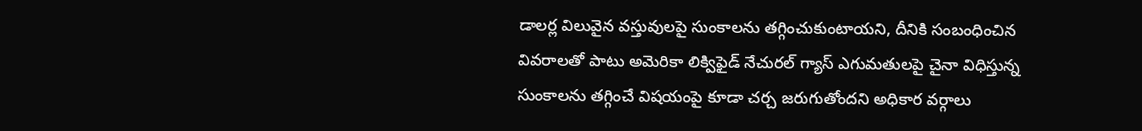డాలర్ల విలువైన వస్తువులపై సుంకాలను తగ్గించుకుంటాయని, దీనికి సంబంధించిన వివరాలతో పాటు అమెరికా లిక్విఫైడ్ నేచురల్ గ్యాస్ ఎగుమతులపై చైనా విధిస్తున్న సుంకాలను తగ్గించే విషయంపై కూడా చర్చ జరుగుతోందని అధికార వర్గాలు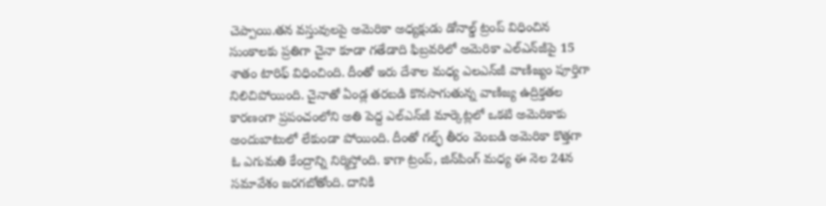చెప్పాయి.తన వస్తువులపై అమెరికా అధ్యక్షుడు డోనాల్డ్ ట్రంప్ విధించిన సుంకాలకు ప్రతిగా చైనా కూడా గ‌తేడాది ఫిబ్రవరిలో అమెరికా ఎల్‌ఎన్‌జీపై 15 శాతం టారిఫ్ విధించింది. దీంతో ఇరు దేశాల మధ్య ఎలఎన్‌జీ వాణిజ్యం పూర్తిగా నిలిచిపోయింది. చైనాతో ఏండ్ల తరబడి కొనసాగుతున్న వాణిజ్య ఉద్రిక్తతల కారణంగా ప్రపంచంలోని అతి పెద్ద ఎల్‌ఎన్‌జీ మార్కెట్లలో ఒకటి అమెరికాకు అందుబాటులో లేకుండా పోయింది. దీంతో గల్ఫ్ తీరం వెంబడి అమెరికా కొత్తగా ఓ ఎగుమతి కేంద్రాన్ని నిర్మిస్తోంది. కాగా ట్రంప్, జిన్‌పింగ్ మధ్య ఈ నెల 24న సమావేశం జరగబోతోంది. దానికి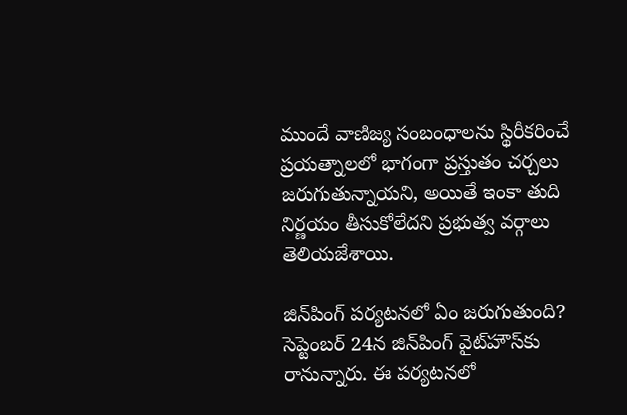ముందే వాణిజ్య సంబంధాలను స్థిరీకరించే ప్రయత్నాలలో భాగంగా ప్రస్తుతం చర్చలు జరుగుతున్నాయని, అయితే ఇంకా తుది నిర్ణయం తీసుకోలేదని ప్రభుత్వ వర్గాలు తెలియజేశాయి.

జిన్‌పింగ్‌ పర్యటనలో ఏం జరుగుతుంది?
సెప్టెంబర్‌ 24న జిన్‌పింగ్‌ వైట్‌హౌస్‌కు రానున్నారు. ఈ పర్యటనలో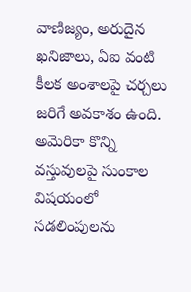వాణిజ్యం, అరుదైన ఖనిజాలు, ఏఐ వంటి కీలక అంశాలపై చర్చలు జరిగే అవకాశం ఉంది. అమెరికా కొన్ని వస్తువులపై సుంకాల విషయంలో సడలింపులను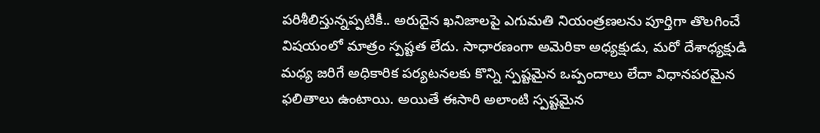పరిశీలిస్తున్నప్పటికీ.. అరుదైన ఖనిజాలపై ఎగుమతి నియంత్రణలను పూర్తిగా తొలగించే విషయంలో మాత్రం స్పష్టత లేదు. సాధారణంగా అమెరికా అధ్యక్షుడు, మరో దేశాధ్యక్షుడి మధ్య జరిగే అధికారిక పర్యటనలకు కొన్ని స్పష్టమైన ఒప్పందాలు లేదా విధానపరమైన ఫలితాలు ఉంటాయి. అయితే ఈసారి అలాంటి స్పష్టమైన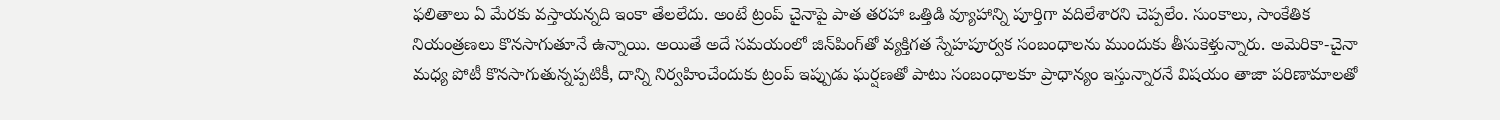ఫలితాలు ఏ మేరకు వస్తాయన్నది ఇంకా తేలలేదు. అంటే ట్రంప్‌ చైనాపై పాత తరహా ఒత్తిడి వ్యూహాన్ని పూర్తిగా వదిలేశారని చెప్పలేం. సుంకాలు, సాంకేతిక నియంత్రణలు కొనసాగుతూనే ఉన్నాయి. అయితే అదే సమయంలో జిన్‌పింగ్‌తో వ్యక్తిగత స్నేహపూర్వక సంబంధాలను ముందుకు తీసుకెళ్తున్నారు. అమెరికా-చైనా మధ్య పోటీ కొనసాగుతున్నప్పటికీ, దాన్ని నిర్వహించేందుకు ట్రంప్‌ ఇప్పుడు ఘర్షణతో పాటు సంబంధాలకూ ప్రాధాన్యం ఇస్తున్నారనే విషయం తాజా పరిణామాలతో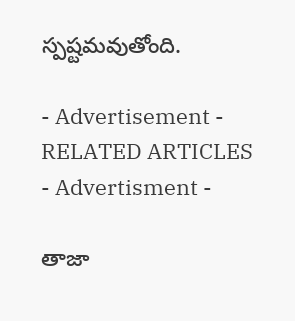స్పష్టమవుతోంది.

- Advertisement -
RELATED ARTICLES
- Advertisment -

తాజా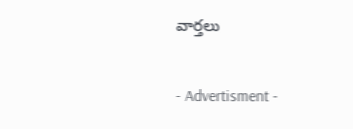వార్తలు

- Advertisment -